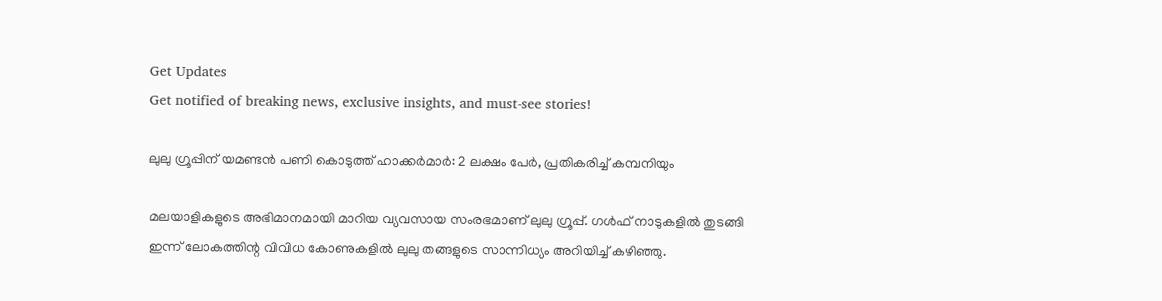Get Updates
Get notified of breaking news, exclusive insights, and must-see stories!

ലുലു ഗ്രൂപ്പിന് യമണ്ടന്‍ പണി കൊടുത്ത് ഹാക്കർമാർ: 2 ലക്ഷം പേർ, പ്രതികരിച്ച് കമ്പനിയും

മലയാളികളുടെ അഭിമാനമായി മാറിയ വ്യവസായ സംരഭമാണ് ലുലു ഗ്രൂപ്പ്. ഗള്‍ഫ് നാടുകളില്‍ തുടങ്ങി ഇന്ന് ലോകത്തിന്റ വിവിധ കോണുകളില്‍ ലുലു തങ്ങളുടെ സാന്നിധ്യം അറിയിച്ച് കഴിഞ്ഞു.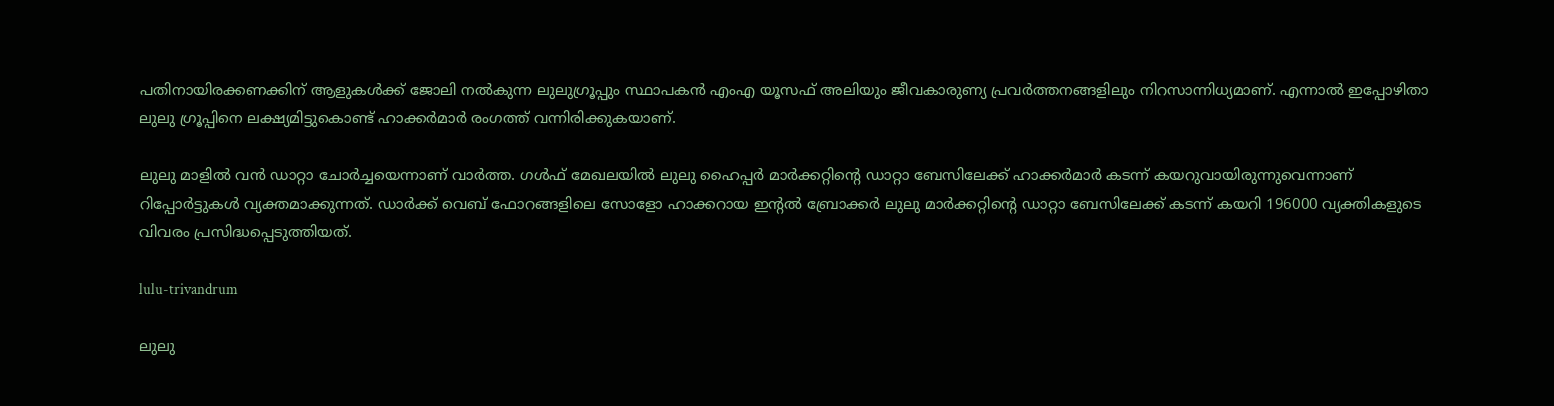പതിനായിരക്കണക്കിന് ആളുകള്‍ക്ക് ജോലി നല്‍കുന്ന ലുലുഗ്രൂപ്പും സ്ഥാപകന്‍ എംഎ യൂസഫ് അലിയും ജീവകാരുണ്യ പ്രവർത്തനങ്ങളിലും നിറസാന്നിധ്യമാണ്. എന്നാല്‍ ഇപ്പോഴിതാ ലുലു ഗ്രൂപ്പിനെ ലക്ഷ്യമിട്ടുകൊണ്ട് ഹാക്കർമാർ രംഗത്ത് വന്നിരിക്കുകയാണ്.

ലുലു മാളില്‍ വന്‍ ഡാറ്റാ ചോർച്ചയെന്നാണ് വാർത്ത. ഗള്‍ഫ് മേഖലയില്‍ ലുലു ഹൈപ്പർ മാർക്കറ്റിന്റെ ഡാറ്റാ ബേസിലേക്ക് ഹാക്കർമാർ കടന്ന് കയറുവായിരുന്നുവെന്നാണ് റിപ്പോർട്ടുകള്‍ വ്യക്തമാക്കുന്നത്. ഡാർക്ക് വെബ് ഫോറങ്ങളിലെ സോളോ ഹാക്കറായ ഇൻ്റൽ ബ്രോക്കർ ലുലു മാർക്കറ്റിന്റെ ഡാറ്റാ ബേസിലേക്ക് കടന്ന് കയറി 196000 വ്യക്തികളുടെ വിവരം പ്രസിദ്ധപ്പെടുത്തിയത്.

lulu-trivandrum

ലുലു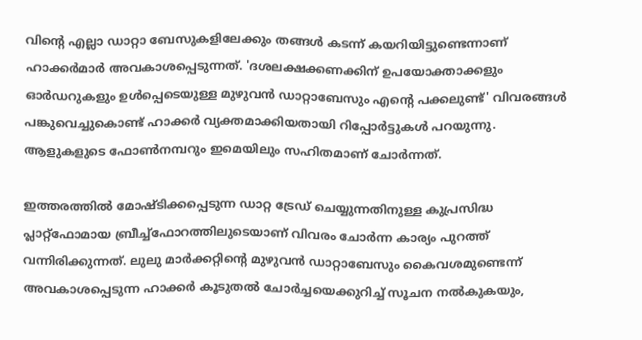വിന്റെ എല്ലാ ഡാറ്റാ ബേസുകളിലേക്കും തങ്ങള്‍ കടന്ന് കയറിയിട്ടുണ്ടെന്നാണ് ഹാക്കർമാർ അവകാശപ്പെടുന്നത്. 'ദശലക്ഷക്കണക്കിന് ഉപയോക്താക്കളും ഓർഡറുകളും ഉൾപ്പെടെയുള്ള മുഴുവൻ ഡാറ്റാബേസും എൻ്റെ പക്കലുണ്ട്' വിവരങ്ങള്‍ പങ്കുവെച്ചുകൊണ്ട് ഹാക്കർ വ്യക്തമാക്കിയതായി റിപ്പോർട്ടുകള്‍ പറയുന്നു. ആളുകളുടെ ഫോണ്‍നമ്പറും ഇമെയിലും സഹിതമാണ് ചോർന്നത്.

ഇത്തരത്തില്‍ മോഷ്ടിക്കപ്പെടുന്ന ഡാറ്റ ട്രേഡ് ചെയ്യുന്നതിനുള്ള കുപ്രസിദ്ധ പ്ലാറ്റ്‌ഫോമായ ബ്രീച്ച്‌ഫോറത്തിലുടെയാണ് വിവരം ചോർന്ന കാര്യം പുറത്ത് വന്നിരിക്കുന്നത്. ലുലു മാർക്കറ്റിൻ്റെ മുഴുവൻ ഡാറ്റാബേസും കൈവശമുണ്ടെന്ന് അവകാശപ്പെടുന്ന ഹാക്കർ കൂടുതൽ ചോർച്ചയെക്കുറിച്ച് സൂചന നൽകുകയും,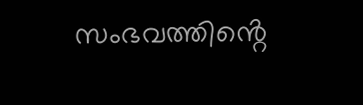സംഭവത്തിൻ്റെ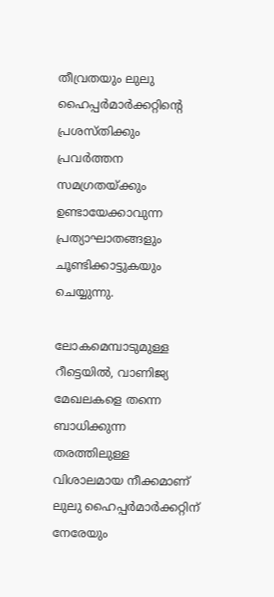തീവ്രതയും ലുലു ഹൈപ്പർമാർക്കറ്റിൻ്റെ പ്രശസ്തിക്കും പ്രവർത്തന സമഗ്രതയ്ക്കും ഉണ്ടായേക്കാവുന്ന പ്രത്യാഘാതങ്ങളും ചൂണ്ടിക്കാട്ടുകയും ചെയ്യുന്നു.

ലോകമെമ്പാടുമുള്ള റീട്ടെയിൽ, വാണിജ്യ മേഖലകളെ തന്നെ ബാധിക്കുന്ന തരത്തിലുള്ള വിശാലമായ നീക്കമാണ് ലുലു ഹൈപ്പർമാർക്കറ്റിന് നേരേയും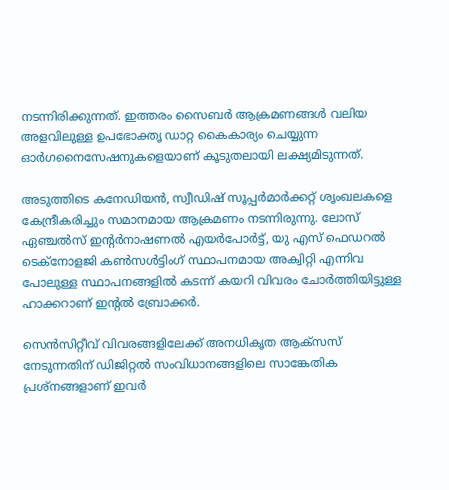നടന്നിരിക്കുന്നത്. ഇത്തരം സൈബർ ആക്രമണങ്ങൾ വലിയ അളവിലുള്ള ഉപഭോക്തൃ ഡാറ്റ കൈകാര്യം ചെയ്യുന്ന ഓർഗനൈസേഷനുകളെയാണ് കൂടുതലായി ലക്ഷ്യമിടുന്നത്.

അടുത്തിടെ കനേഡിയൻ, സ്വീഡിഷ് സൂപ്പർമാർക്കറ്റ് ശൃംഖലകളെ കേന്ദ്രീകരിച്ചും സമാനമായ ആക്രമണം നടന്നിരുന്നു. ലോസ് ഏഞ്ചൽസ് ഇൻ്റർനാഷണൽ എയർപോർട്ട്, യു എസ് ഫെഡറൽ ടെക്‌നോളജി കൺസൾട്ടിംഗ് സ്ഥാപനമായ അക്വിറ്റി എന്നിവ പോലുള്ള സ്ഥാപനങ്ങളില്‍ കടന്ന് കയറി വിവരം ചോർത്തിയിട്ടുള്ള ഹാക്കറാണ് ഇന്റല്‍ ബ്രോക്കർ.

സെൻസിറ്റീവ് വിവരങ്ങളിലേക്ക് അനധികൃത ആക്‌സസ് നേടുന്നതിന് ഡിജിറ്റൽ സംവിധാനങ്ങളിലെ സാങ്കേതിക പ്രശ്നങ്ങളാണ് ഇവർ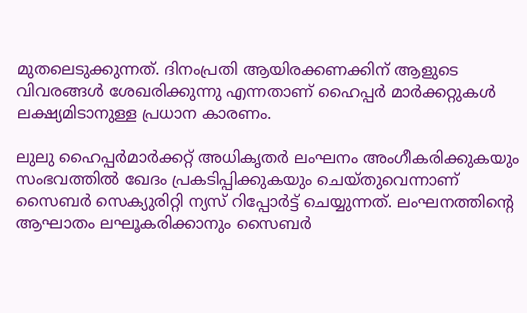മുതലെടുക്കുന്നത്. ദിനംപ്രതി ആയിരക്കണക്കിന് ആളുടെ വിവരങ്ങള്‍ ശേഖരിക്കുന്നു എന്നതാണ് ഹൈപ്പർ മാർക്കറ്റുകള്‍ ലക്ഷ്യമിടാനുള്ള പ്രധാന കാരണം.

ലുലു ഹൈപ്പർമാർക്കറ്റ് അധികൃതർ ലംഘനം അംഗീകരിക്കുകയും സംഭവത്തിൽ ഖേദം പ്രകടിപ്പിക്കുകയും ചെയ്തുവെന്നാണ് സൈബർ സെക്യുരിറ്റി ന്യസ് റിപ്പോർട്ട് ചെയ്യുന്നത്. ലംഘനത്തിൻ്റെ ആഘാതം ലഘൂകരിക്കാനും സൈബർ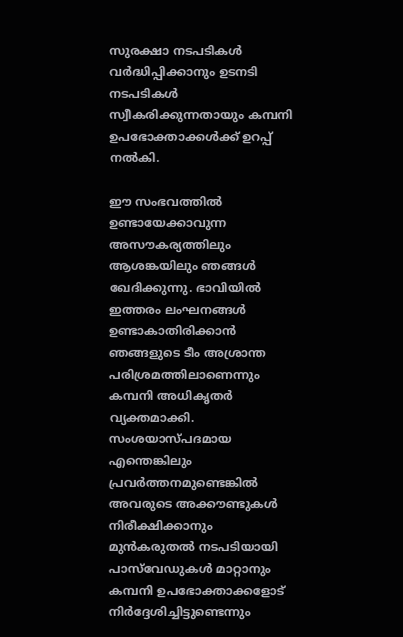സുരക്ഷാ നടപടികൾ വർദ്ധിപ്പിക്കാനും ഉടനടി നടപടികൾ സ്വീകരിക്കുന്നതായും കമ്പനി ഉപഭോക്താക്കൾക്ക് ഉറപ്പ് നൽകി.

ഈ സംഭവത്തില്‍ ഉണ്ടായേക്കാവുന്ന അസൗകര്യത്തിലും ആശങ്കയിലും ഞങ്ങൾ ഖേദിക്കുന്നു. ഭാവിയിൽ ഇത്തരം ലംഘനങ്ങൾ ഉണ്ടാകാതിരിക്കാൻ ഞങ്ങളുടെ ടീം അശ്രാന്ത പരിശ്രമത്തിലാണെന്നും കമ്പനി അധികൃതർ വ്യക്തമാക്കി. സംശയാസ്പദമായ എന്തെങ്കിലും പ്രവർത്തനമുണ്ടെങ്കിൽ അവരുടെ അക്കൗണ്ടുകൾ നിരീക്ഷിക്കാനും മുൻകരുതൽ നടപടിയായി പാസ്‌വേഡുകൾ മാറ്റാനും കമ്പനി ഉപഭോക്താക്കളോട് നിർദ്ദേശിച്ചിട്ടുണ്ടെന്നും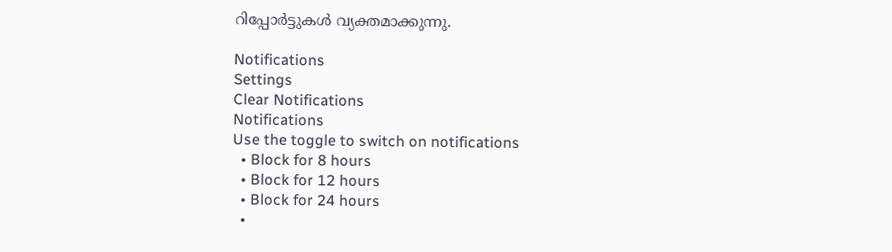റിപ്പോർട്ടുകള്‍ വ്യക്തമാക്കുന്നു.

Notifications
Settings
Clear Notifications
Notifications
Use the toggle to switch on notifications
  • Block for 8 hours
  • Block for 12 hours
  • Block for 24 hours
  •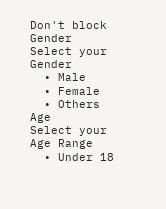Don't block
Gender
Select your Gender
  • Male
  • Female
  • Others
Age
Select your Age Range
  • Under 18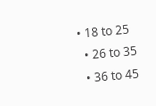• 18 to 25
  • 26 to 35
  • 36 to 45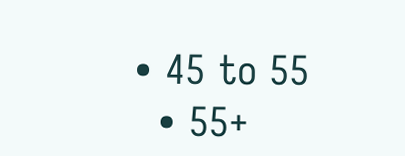• 45 to 55
  • 55+